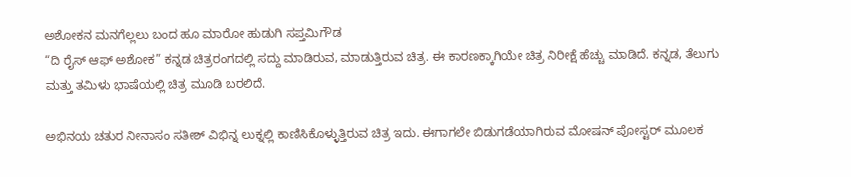ಅಶೋಕನ ಮನಗೆಲ್ಲಲು ಬಂದ ಹೂ ಮಾರೋ ಹುಡುಗಿ ಸಪ್ತಮಿಗೌಡ
“ದಿ ರೈಸ್ ಆಫ್ ಅಶೋಕ” ಕನ್ನಡ ಚಿತ್ರರಂಗದಲ್ಲಿ ಸದ್ದು ಮಾಡಿರುವ, ಮಾಡುತ್ತಿರುವ ಚಿತ್ರ. ಈ ಕಾರಣಕ್ಕಾಗಿಯೇ ಚಿತ್ರ ನಿರೀಕ್ಷೆ ಹೆಚ್ಚು ಮಾಡಿದೆ. ಕನ್ನಡ, ತೆಲುಗು ಮತ್ತು ತಮಿಳು ಭಾಷೆಯಲ್ಲಿ ಚಿತ್ರ ಮೂಡಿ ಬರಲಿದೆ.

ಅಭಿನಯ ಚತುರ ನೀನಾಸಂ ಸತೀಶ್ ವಿಭಿನ್ನ ಲುಕ್ನಲ್ಲಿ ಕಾಣಿಸಿಕೊಳ್ಳುತ್ತಿರುವ ಚಿತ್ರ ಇದು. ಈಗಾಗಲೇ ಬಿಡುಗಡೆಯಾಗಿರುವ ಮೋಷನ್ ಪೋಸ್ಟರ್ ಮೂಲಕ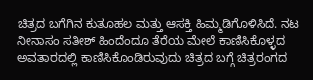ಚಿತ್ರದ ಬಗೆಗಿನ ಕುತೂಹಲ ಮತ್ತು ಆಸಕ್ತಿ ಹಿಮ್ಮಡಿಗೊಳಿಸಿದೆ. ನಟ ನೀನಾಸಂ ಸತೀಶ್ ಹಿಂದೆಂದೂ ತೆರೆಯ ಮೇಲೆ ಕಾಣಿಸಿಕೊಳ್ಳದ ಅವತಾರದಲ್ಲಿ ಕಾಣಿಸಿಕೊಂಡಿರುವುದು ಚಿತ್ರದ ಬಗ್ಗೆ ಚಿತ್ರರಂಗದ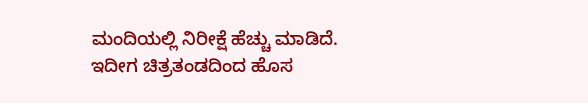ಮಂದಿಯಲ್ಲಿ ನಿರೀಕ್ಷೆ ಹೆಚ್ಚು ಮಾಡಿದೆ.
ಇದೀಗ ಚಿತ್ರತಂಡದಿಂದ ಹೊಸ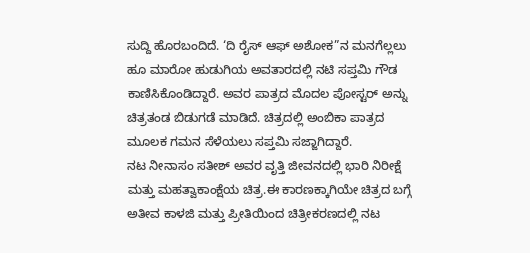ಸುದ್ದಿ ಹೊರಬಂದಿದೆ. ‘ದಿ ರೈಸ್ ಆಫ್ ಅಶೋಕ”ನ ಮನಗೆಲ್ಲಲು ಹೂ ಮಾರೋ ಹುಡುಗಿಯ ಅವತಾರದಲ್ಲಿ ನಟಿ ಸಪ್ತಮಿ ಗೌಡ ಕಾಣಿಸಿಕೊಂಡಿದ್ದಾರೆ. ಅವರ ಪಾತ್ರದ ಮೊದಲ ಪೋಸ್ಟರ್ ಅನ್ನು ಚಿತ್ರತಂಡ ಬಿಡುಗಡೆ ಮಾಡಿದೆ. ಚಿತ್ರದಲ್ಲಿ ಅಂಬಿಕಾ ಪಾತ್ರದ ಮೂಲಕ ಗಮನ ಸೆಳೆಯಲು ಸಪ್ತಮಿ ಸಜ್ಜಾಗಿದ್ದಾರೆ.
ನಟ ನೀನಾಸಂ ಸತೀಶ್ ಅವರ ವೃತ್ತಿ ಜೀವನದಲ್ಲಿ ಭಾರಿ ನಿರೀಕ್ಷೆ ಮತ್ತು ಮಹತ್ವಾಕಾಂಕ್ಷೆಯ ಚಿತ್ರ.ಈ ಕಾರಣಕ್ಕಾಗಿಯೇ ಚಿತ್ರದ ಬಗ್ಗೆ ಅತೀವ ಕಾಳಜಿ ಮತ್ತು ಪ್ರೀತಿಯಿಂದ ಚಿತ್ರೀಕರಣದಲ್ಲಿ ನಟ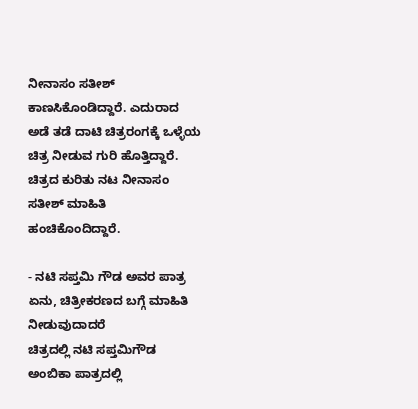ನೀನಾಸಂ ಸತೀಶ್ ಕಾಣಸಿಕೊಂಡಿದ್ದಾರೆ. ಎದುರಾದ ಅಡೆ ತಡೆ ದಾಟಿ ಚಿತ್ರರಂಗಕ್ಕೆ ಒಳ್ಳೆಯ ಚಿತ್ರ ನೀಡುವ ಗುರಿ ಹೊತ್ತಿದ್ದಾರೆ. ಚಿತ್ರದ ಕುರಿತು ನಟ ನೀನಾಸಂ ಸತೀಶ್ ಮಾಹಿತಿ ಹಂಚಿಕೊಂದಿದ್ದಾರೆ.

- ನಟಿ ಸಪ್ತಮಿ ಗೌಡ ಅವರ ಪಾತ್ರ ಏನು, ಚಿತ್ರೀಕರಣದ ಬಗ್ಗೆ ಮಾಹಿತಿ ನೀಡುವುದಾದರೆ
ಚಿತ್ರದಲ್ಲಿ ನಟಿ ಸಪ್ತಮಿಗೌಡ ಅಂಬಿಕಾ ಪಾತ್ರದಲ್ಲಿ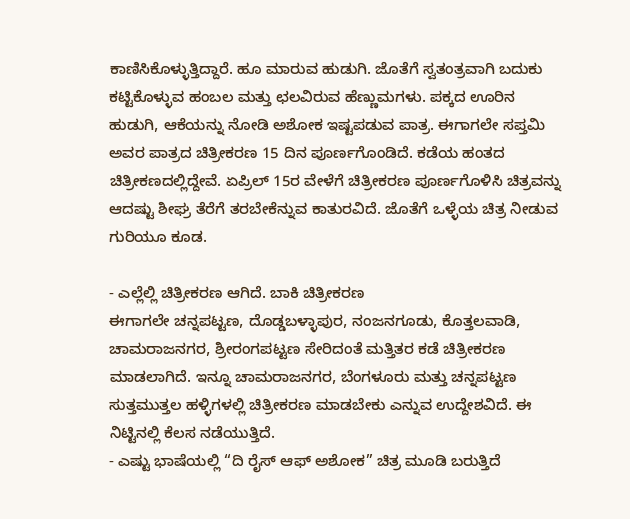ಕಾಣಿಸಿಕೊಳ್ಳುತ್ತಿದ್ದಾರೆ. ಹೂ ಮಾರುವ ಹುಡುಗಿ. ಜೊತೆಗೆ ಸ್ವತಂತ್ರವಾಗಿ ಬದುಕು ಕಟ್ಟಿಕೊಳ್ಳುವ ಹಂಬಲ ಮತ್ತು ಛಲವಿರುವ ಹೆಣ್ಣುಮಗಳು. ಪಕ್ಕದ ಊರಿನ ಹುಡುಗಿ, ಆಕೆಯನ್ನು ನೋಡಿ ಅಶೋಕ ಇಷ್ಟಪಡುವ ಪಾತ್ರ. ಈಗಾಗಲೇ ಸಪ್ತಮಿ ಅವರ ಪಾತ್ರದ ಚಿತ್ರೀಕರಣ 15 ದಿನ ಪೂರ್ಣಗೊಂಡಿದೆ. ಕಡೆಯ ಹಂತದ ಚಿತ್ರೀಕಣದಲ್ಲಿದ್ದೇವೆ. ಏಪ್ರಿಲ್ 15ರ ವೇಳೆಗೆ ಚಿತ್ರೀಕರಣ ಪೂರ್ಣಗೊಳಿಸಿ ಚಿತ್ರವನ್ನು ಆದಷ್ಟು ಶೀಘ್ರ ತೆರೆಗೆ ತರಬೇಕೆನ್ನುವ ಕಾತುರವಿದೆ. ಜೊತೆಗೆ ಒಳ್ಳೆಯ ಚಿತ್ರ ನೀಡುವ ಗುರಿಯೂ ಕೂಡ.

- ಎಲ್ಲೆಲ್ಲಿ ಚಿತ್ರೀಕರಣ ಆಗಿದೆ. ಬಾಕಿ ಚಿತ್ರೀಕರಣ
ಈಗಾಗಲೇ ಚನ್ನಪಟ್ಟಣ, ದೊಡ್ಡಬಳ್ಳಾಪುರ, ನಂಜನಗೂಡು, ಕೊತ್ತಲವಾಡಿ, ಚಾಮರಾಜನಗರ, ಶ್ರೀರಂಗಪಟ್ಟಣ ಸೇರಿದಂತೆ ಮತ್ತಿತರ ಕಡೆ ಚಿತ್ರೀಕರಣ ಮಾಡಲಾಗಿದೆ. ಇನ್ನೂ ಚಾಮರಾಜನಗರ, ಬೆಂಗಳೂರು ಮತ್ತು ಚನ್ನಪಟ್ಟಣ ಸುತ್ತಮುತ್ತಲ ಹಳ್ಳಿಗಳಲ್ಲಿ ಚಿತ್ರೀಕರಣ ಮಾಡಬೇಕು ಎನ್ನುವ ಉದ್ದೇಶವಿದೆ. ಈ ನಿಟ್ಟಿನಲ್ಲಿ ಕೆಲಸ ನಡೆಯುತ್ತಿದೆ.
- ಎಷ್ಟು ಭಾಷೆಯಲ್ಲಿ “ದಿ ರೈಸ್ ಆಫ್ ಅಶೋಕ” ಚಿತ್ರ ಮೂಡಿ ಬರುತ್ತಿದೆ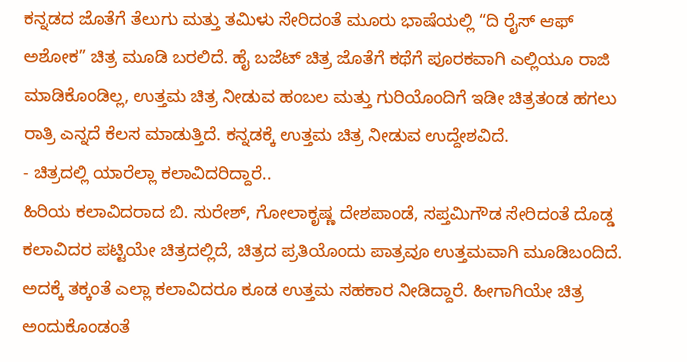ಕನ್ನಡದ ಜೊತೆಗೆ ತೆಲುಗು ಮತ್ತು ತಮಿಳು ಸೇರಿದಂತೆ ಮೂರು ಭಾಷೆಯಲ್ಲಿ “ದಿ ರೈಸ್ ಆಫ್ ಅಶೋಕ” ಚಿತ್ರ ಮೂಡಿ ಬರಲಿದೆ. ಹೈ ಬಜೆಟ್ ಚಿತ್ರ ಜೊತೆಗೆ ಕಥೆಗೆ ಪೂರಕವಾಗಿ ಎಲ್ಲಿಯೂ ರಾಜಿ ಮಾಡಿಕೊಂಡಿಲ್ಲ, ಉತ್ತಮ ಚಿತ್ರ ನೀಡುವ ಹಂಬಲ ಮತ್ತು ಗುರಿಯೊಂದಿಗೆ ಇಡೀ ಚಿತ್ರತಂಡ ಹಗಲು ರಾತ್ರಿ ಎನ್ನದೆ ಕೆಲಸ ಮಾಡುತ್ತಿದೆ. ಕನ್ನಡಕ್ಕೆ ಉತ್ತಮ ಚಿತ್ರ ನೀಡುವ ಉದ್ದೇಶವಿದೆ.
- ಚಿತ್ರದಲ್ಲಿ ಯಾರೆಲ್ಲಾ ಕಲಾವಿದರಿದ್ದಾರೆ..
ಹಿರಿಯ ಕಲಾವಿದರಾದ ಬಿ. ಸುರೇಶ್, ಗೋಲಾಕೃಷ್ಣ ದೇಶಪಾಂಡೆ, ಸಪ್ತಮಿಗೌಡ ಸೇರಿದಂತೆ ದೊಡ್ಡ ಕಲಾವಿದರ ಪಟ್ಟಿಯೇ ಚಿತ್ರದಲ್ಲಿದೆ, ಚಿತ್ರದ ಪ್ರತಿಯೊಂದು ಪಾತ್ರವೂ ಉತ್ತಮವಾಗಿ ಮೂಡಿಬಂದಿದೆ. ಅದಕ್ಕೆ ತಕ್ಕಂತೆ ಎಲ್ಲಾ ಕಲಾವಿದರೂ ಕೂಡ ಉತ್ತಮ ಸಹಕಾರ ನೀಡಿದ್ದಾರೆ. ಹೀಗಾಗಿಯೇ ಚಿತ್ರ ಅಂದುಕೊಂಡಂತೆ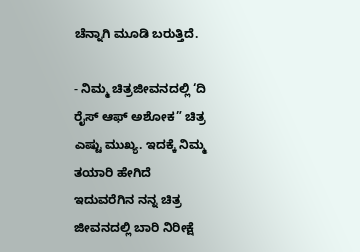ಚೆನ್ನಾಗಿ ಮೂಡಿ ಬರುತ್ತಿದೆ.

- ನಿಮ್ಮ ಚಿತ್ರಜೀವನದಲ್ಲಿ ‘ದಿ ರೈಸ್ ಆಫ್ ಅಶೋಕ” ಚಿತ್ರ ಎಷ್ಟು ಮುಖ್ಯ. ಇದಕ್ಕೆ ನಿಮ್ಮ ತಯಾರಿ ಹೇಗಿದೆ
ಇದುವರೆಗಿನ ನನ್ನ ಚಿತ್ರ ಜೀವನದಲ್ಲಿ ಬಾರಿ ನಿರೀಕ್ಷೆ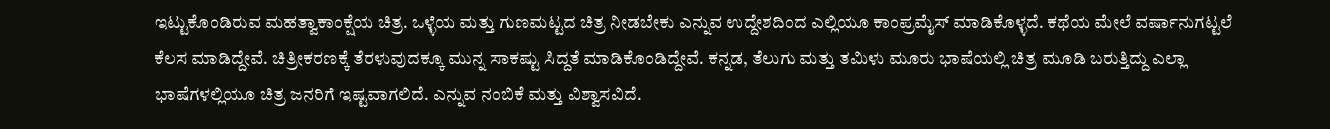ಇಟ್ಟುಕೊಂಡಿರುವ ಮಹತ್ವಾಕಾಂಕ್ಷೆಯ ಚಿತ್ರ. ಒಳ್ಳೆಯ ಮತ್ತು ಗುಣಮಟ್ಟದ ಚಿತ್ರ ನೀಡಬೇಕು ಎನ್ನುವ ಉದ್ದೇಶದಿಂದ ಎಲ್ಲಿಯೂ ಕಾಂಪ್ರಮೈಸ್ ಮಾಡಿಕೊಳ್ಳದೆ. ಕಥೆಯ ಮೇಲೆ ವರ್ಷಾನುಗಟ್ಟಲೆ ಕೆಲಸ ಮಾಡಿದ್ದೇವೆ. ಚಿತ್ರೀಕರಣಕ್ಕೆ ತೆರಳುವುದಕ್ಕೂ ಮುನ್ನ ಸಾಕಷ್ಟು ಸಿದ್ದತೆ ಮಾಡಿಕೊಂಡಿದ್ದೇವೆ. ಕನ್ನಡ, ತೆಲುಗು ಮತ್ತು ತಮಿಳು ಮೂರು ಭಾಷೆಯಲ್ಲಿ ಚಿತ್ರ ಮೂಡಿ ಬರುತ್ತಿದ್ದು ಎಲ್ಲಾ ಭಾಷೆಗಳಲ್ಲಿಯೂ ಚಿತ್ರ ಜನರಿಗೆ ಇಷ್ಟವಾಗಲಿದೆ. ಎನ್ನುವ ನಂಬಿಕೆ ಮತ್ತು ವಿಶ್ವಾಸವಿದೆ.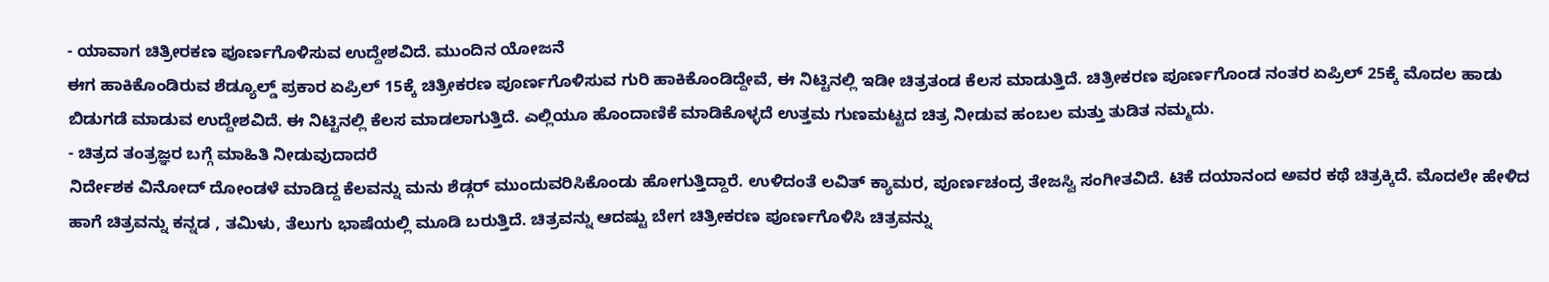- ಯಾವಾಗ ಚಿತ್ರೀರಕಣ ಪೂರ್ಣಗೊಳಿಸುವ ಉದ್ದೇಶವಿದೆ. ಮುಂದಿನ ಯೋಜನೆ
ಈಗ ಹಾಕಿಕೊಂಡಿರುವ ಶೆಡ್ಯೂಲ್ಡ್ ಪ್ರಕಾರ ಏಪ್ರಿಲ್ 15ಕ್ಕೆ ಚಿತ್ರೀಕರಣ ಪೂರ್ಣಗೊಳಿಸುವ ಗುರಿ ಹಾಕಿಕೊಂಡಿದ್ದೇವೆ, ಈ ನಿಟ್ಟಿನಲ್ಲಿ ಇಡೀ ಚಿತ್ರತಂಡ ಕೆಲಸ ಮಾಡುತ್ತಿದೆ. ಚಿತ್ರೀಕರಣ ಪೂರ್ಣಗೊಂಡ ನಂತರ ಏಪ್ರಿಲ್ 25ಕ್ಕೆ ಮೊದಲ ಹಾಡು ಬಿಡುಗಡೆ ಮಾಡುವ ಉದ್ದೇಶವಿದೆ. ಈ ನಿಟ್ಟಿನಲ್ಲಿ ಕೆಲಸ ಮಾಡಲಾಗುತ್ತಿದೆ. ಎಲ್ಲಿಯೂ ಹೊಂದಾಣಿಕೆ ಮಾಡಿಕೊಳ್ಳದೆ ಉತ್ತಮ ಗುಣಮಟ್ಟದ ಚಿತ್ರ ನೀಡುವ ಹಂಬಲ ಮತ್ತು ತುಡಿತ ನಮ್ಮದು.
- ಚಿತ್ರದ ತಂತ್ರಜ್ಞರ ಬಗ್ಗೆ ಮಾಹಿತಿ ನೀಡುವುದಾದರೆ
ನಿರ್ದೇಶಕ ವಿನೋದ್ ದೋಂಡಳೆ ಮಾಡಿದ್ದ ಕೆಲವನ್ನು ಮನು ಶೆಡ್ಗರ್ ಮುಂದುವರಿಸಿಕೊಂಡು ಹೋಗುತ್ತಿದ್ದಾರೆ. ಉಳಿದಂತೆ ಲವಿತ್ ಕ್ಯಾಮರ, ಪೂರ್ಣಚಂದ್ರ ತೇಜಸ್ವಿ ಸಂಗೀತವಿದೆ. ಟಿಕೆ ದಯಾನಂದ ಅವರ ಕಥೆ ಚಿತ್ರಕ್ಕಿದೆ. ಮೊದಲೇ ಹೇಳಿದ ಹಾಗೆ ಚಿತ್ರವನ್ನು ಕನ್ನಡ , ತಮಿಳು, ತೆಲುಗು ಭಾಷೆಯಲ್ಲಿ ಮೂಡಿ ಬರುತ್ತಿದೆ. ಚಿತ್ರವನ್ನು ಆದಷ್ಟು ಬೇಗ ಚಿತ್ರೀಕರಣ ಪೂರ್ಣಗೊಳಿಸಿ ಚಿತ್ರವನ್ನು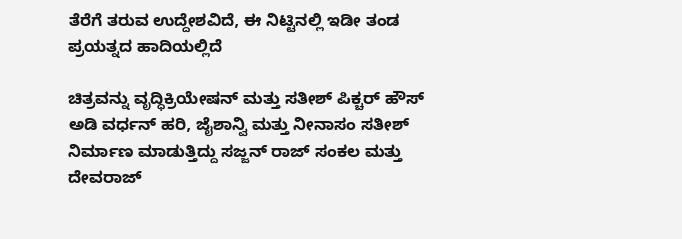ತೆರೆಗೆ ತರುವ ಉದ್ದೇಶವಿದೆ, ಈ ನಿಟ್ಟಿನಲ್ಲಿ ಇಡೀ ತಂಡ ಪ್ರಯತ್ನದ ಹಾದಿಯಲ್ಲಿದೆ

ಚಿತ್ರವನ್ನು ವೃದ್ಧಿಕ್ರಿಯೇಷನ್ ಮತ್ತು ಸತೀಶ್ ಪಿಕ್ಚರ್ ಹೌಸ್ ಅಡಿ ವರ್ಧನ್ ಹರಿ, ಜೈಶಾನ್ವಿ ಮತ್ತು ನೀನಾಸಂ ಸತೀಶ್ ನಿರ್ಮಾಣ ಮಾಡುತ್ತಿದ್ದು ಸಜ್ಜನ್ ರಾಜ್ ಸಂಕಲ ಮತ್ತು ದೇವರಾಜ್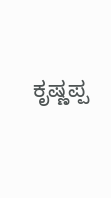ಕೃಷ್ಣಪ್ಪ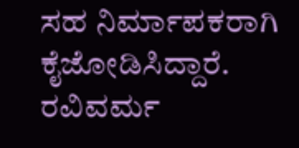ಸಹ ನಿರ್ಮಾಪಕರಾಗಿ ಕೈಜೋಡಿಸಿದ್ದಾರೆ. ರವಿವರ್ಮ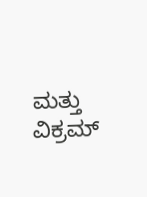ಮತ್ತು ವಿಕ್ರಮ್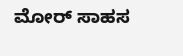ಮೋರ್ ಸಾಹಸ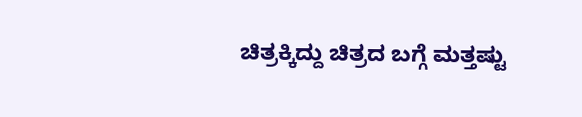ಚಿತ್ರಕ್ಕಿದ್ದು ಚಿತ್ರದ ಬಗ್ಗೆ ಮತ್ತಷ್ಟು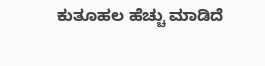ಕುತೂಹಲ ಹೆಚ್ಚು ಮಾಡಿದೆ